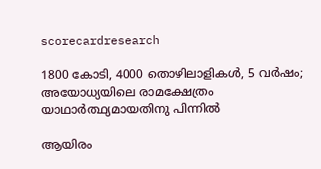scorecardresearch

1800 കോടി, 4000 തൊഴിലാളികൾ, 5 വർഷം; അയോധ്യയിലെ രാമക്ഷേത്രം യാഥാർത്ഥ്യമായതിനു പിന്നിൽ

ആയിരം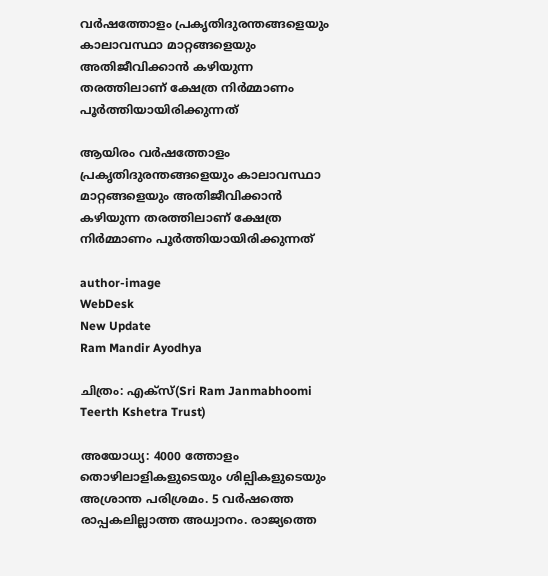വർഷത്തോളം പ്രകൃതിദുരന്തങ്ങളെയും കാലാവസ്ഥാ മാറ്റങ്ങളെയും അതിജീവിക്കാൻ കഴിയുന്ന തരത്തിലാണ് ക്ഷേത്ര നിർമ്മാണം പൂർത്തിയായിരിക്കുന്നത്

ആയിരം വർഷത്തോളം പ്രകൃതിദുരന്തങ്ങളെയും കാലാവസ്ഥാ മാറ്റങ്ങളെയും അതിജീവിക്കാൻ കഴിയുന്ന തരത്തിലാണ് ക്ഷേത്ര നിർമ്മാണം പൂർത്തിയായിരിക്കുന്നത്

author-image
WebDesk
New Update
Ram Mandir Ayodhya

ചിത്രം: എക്സ്(Sri Ram Janmabhoomi Teerth Kshetra Trust)

അയോധ്യ: 4000 ത്തോളം തൊഴിലാളികളുടെയും ശില്പികളുടെയും അശ്രാന്ത പരിശ്രമം. 5 വർഷത്തെ രാപ്പകലില്ലാത്ത അധ്വാനം. രാജ്യത്തെ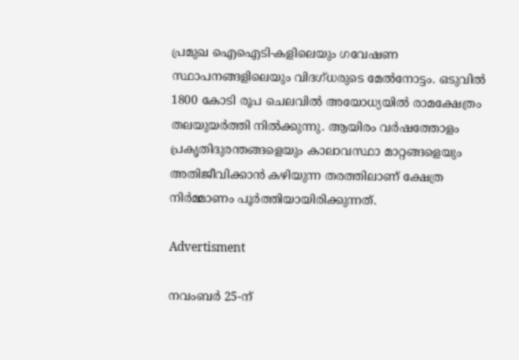പ്രമുഖ ഐഐടി-കളിലെയും ഗവേഷണ സ്ഥാപനങ്ങളിലെയും വിദഗ്ധരുടെ മേൽനോട്ടം. ഒടുവിൽ 1800 കോടി രൂപ ചെലവിൽ അയോധ്യയിൽ രാമക്ഷേത്രം തലയുയർത്തി നിൽക്കുന്നു. ആയിരം വർഷത്തോളം പ്രകൃതിദുരന്തങ്ങളെയും കാലാവസ്ഥാ മാറ്റങ്ങളെയും അതിജീവിക്കാൻ കഴിയുന്ന തരത്തിലാണ് ക്ഷേത്ര നിർമ്മാണം പൂർത്തിയായിരിക്കുന്നത്.

Advertisment

നവംബർ 25-ന്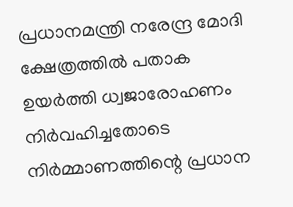പ്രധാനമന്ത്രി നരേന്ദ്ര മോദി ക്ഷേത്രത്തിൽ പതാക ഉയർത്തി ധ്വജാരോഹണം നിർവഹിച്ചതോടെ നിർമ്മാണത്തിന്റെ പ്രധാന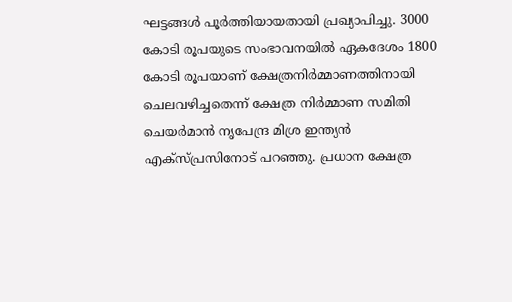ഘട്ടങ്ങൾ പൂർത്തിയായതായി പ്രഖ്യാപിച്ചു. 3000 കോടി രൂപയുടെ സംഭാവനയിൽ ഏകദേശം 1800 കോടി രൂപയാണ് ക്ഷേത്രനിർമ്മാണത്തിനായി ചെലവഴിച്ചതെന്ന് ക്ഷേത്ര നിർമ്മാണ സമിതി ചെയർമാൻ നൃപേന്ദ്ര മിശ്ര ഇന്ത്യൻ എക്സ്പ്രസിനോട് പറഞ്ഞു. പ്രധാന ക്ഷേത്ര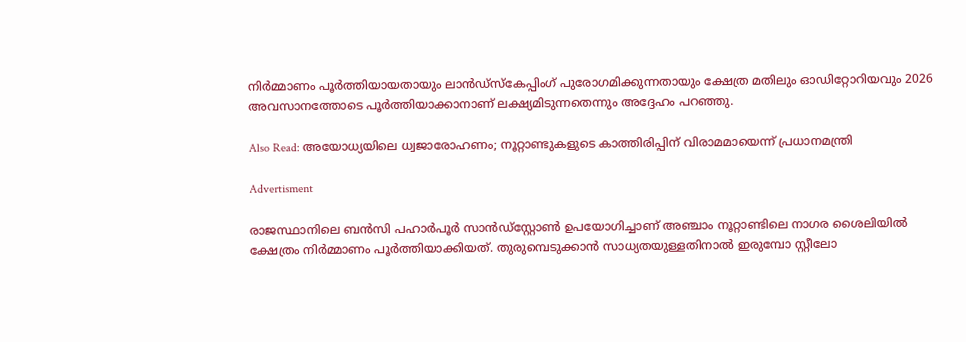നിർമ്മാണം പൂർത്തിയായതായും ലാൻഡ്സ്കേപ്പിംഗ് പുരോഗമിക്കുന്നതായും ക്ഷേത്ര മതിലും ഓഡിറ്റോറിയവും 2026 അവസാനത്തോടെ പൂർത്തിയാക്കാനാണ് ലക്ഷ്യമിടുന്നതെന്നും അദ്ദേഹം പറഞ്ഞു.

Also Read: അയോധ്യയിലെ ധ്വജാരോഹണം; നൂറ്റാണ്ടുകളുടെ കാത്തിരിപ്പിന് വിരാമമായെന്ന് പ്രധാനമന്ത്രി

Advertisment

രാജസ്ഥാനിലെ ബൻസി പഹാർപൂർ സാൻഡ്‌സ്റ്റോൺ ഉപയോഗിച്ചാണ് അഞ്ചാം നൂറ്റാണ്ടിലെ നാഗര ശൈലിയിൽ ക്ഷേത്രം നിർമ്മാണം പൂർത്തിയാക്കിയത്. തുരുമ്പെടുക്കാൻ സാധ്യതയുള്ളതിനാൽ ഇരുമ്പോ സ്റ്റീലോ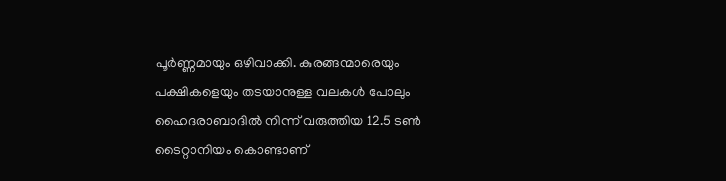പൂർണ്ണമായും ഒഴിവാക്കി. കുരങ്ങന്മാരെയും പക്ഷികളെയും തടയാനുള്ള വലകൾ പോലും ഹൈദരാബാദിൽ നിന്ന് വരുത്തിയ 12.5 ടൺ ടൈറ്റാനിയം കൊണ്ടാണ്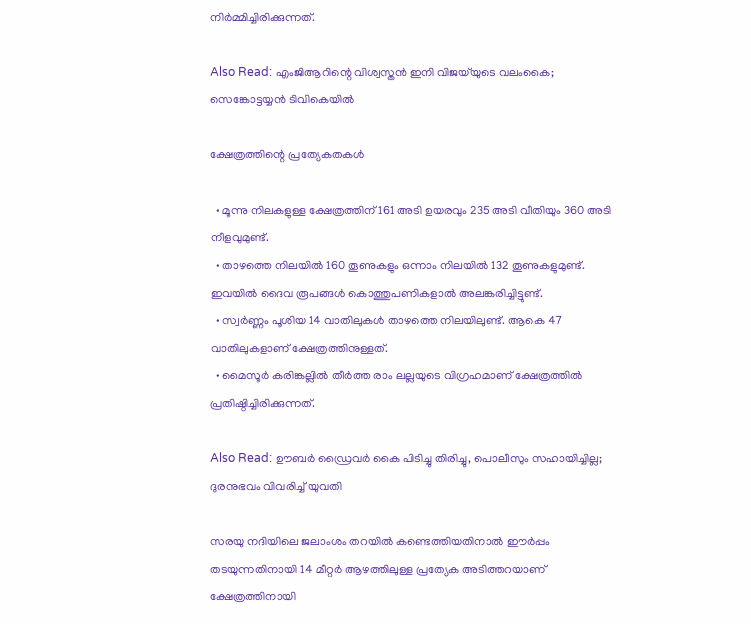നിർമ്മിച്ചിരിക്കുന്നത്.

Also Read: എംജിആറിന്റെ വിശ്വസ്തൻ ഇനി വിജയ്‌യുടെ വലംകൈ; സെങ്കോട്ടയ്യൻ ടിവികെയിൽ

ക്ഷേത്രത്തിന്റെ പ്രത്യേകതകൾ

  • മൂന്നു നിലകളുള്ള ക്ഷേത്രത്തിന് 161 അടി ഉയരവും 235 അടി വീതിയും 360 അടി നീളവുമുണ്ട്.
  • താഴത്തെ നിലയിൽ 160 തൂണുകളും ഒന്നാം നിലയിൽ 132 തൂണുകളുമുണ്ട്. ഇവയിൽ ദൈവ രൂപങ്ങൾ കൊത്തുപണികളാൽ അലങ്കരിച്ചിട്ടുണ്ട്.
  • സ്വർണ്ണം പൂശിയ 14 വാതിലുകൾ താഴത്തെ നിലയിലുണ്ട്. ആകെ 47 വാതിലുകളാണ് ക്ഷേത്രത്തിനുള്ളത്.
  • മൈസൂർ കരിങ്കല്ലിൽ തീർത്ത രാം ലല്ലയുടെ വിഗ്രഹമാണ് ക്ഷേത്രത്തിൽ പ്രതിഷ്ഠിച്ചിരിക്കുന്നത്.

Also Read: ഊബർ ഡ്രൈവർ കൈ പിടിച്ചു തിരിച്ചു, പൊലീസും സഹായിച്ചില്ല; ദുരനുഭവം വിവരിച്ച് യുവതി

സരയു നദിയിലെ ജലാംശം തറയിൽ കണ്ടെത്തിയതിനാൽ ഈർപ്പം തടയുന്നതിനായി 14 മീറ്റർ ആഴത്തിലുള്ള പ്രത്യേക അടിത്തറയാണ് ക്ഷേത്രത്തിനായി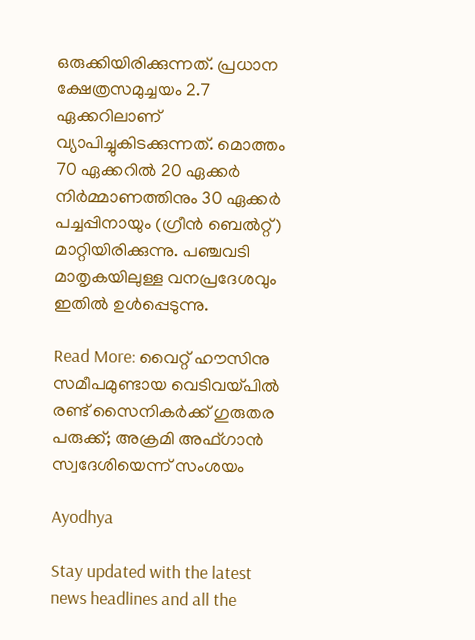ഒരുക്കിയിരിക്കുന്നത്. പ്രധാന ക്ഷേത്രസമുച്ചയം 2.7 ഏക്കറിലാണ് വ്യാപിച്ചുകിടക്കുന്നത്. മൊത്തം 70 ഏക്കറിൽ 20 ഏക്കർ നിർമ്മാണത്തിനും 30 ഏക്കർ പച്ചപ്പിനായും (ഗ്രീൻ ബെൽറ്റ്) മാറ്റിയിരിക്കുന്നു. പഞ്ചവടി മാതൃകയിലുള്ള വനപ്രദേശവും ഇതിൽ ഉൾപ്പെടുന്നു.

Read More: വൈറ്റ് ഹൗസിനു സമീപമുണ്ടായ വെടിവയ്പിൽ രണ്ട് സൈനികർക്ക് ഗുരുതര പരുക്ക്; അക്രമി അഫ്ഗാൻ സ്വദേശിയെന്ന് സംശയം

Ayodhya

Stay updated with the latest news headlines and all the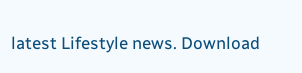latest Lifestyle news. Download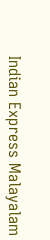Indian Express Malayalam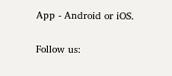App - Android or iOS.

Follow us: